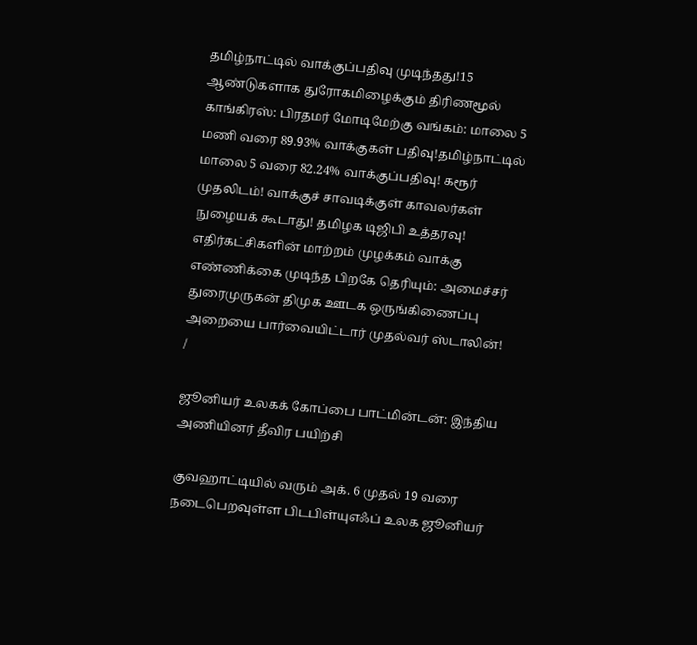தமிழ்நாட்டில் வாக்குப்பதிவு முடிந்தது!15 ஆண்டுகளாக துரோகமிழைக்கும் திரிணமூல் காங்கிரஸ்: பிரதமர் மோடிமேற்கு வங்கம்: மாலை 5 மணி வரை 89.93% வாக்குகள் பதிவு!தமிழ்நாட்டில் மாலை 5 வரை 82.24% வாக்குப்பதிவு! கரூர் முதலிடம்! வாக்குச் சாவடிக்குள் காவலர்கள் நுழையக் கூடாது! தமிழக டிஜிபி உத்தரவு! எதிர்கட்சிகளின் மாற்றம் முழக்கம் வாக்கு எண்ணிக்கை முடிந்த பிறகே தெரியும்: அமைச்சர் துரைமுருகன் திமுக ஊடக ஒருங்கிணைப்பு அறையை பார்வையிட்டார் முதல்வர் ஸ்டாலின்!
/

ஜூனியர் உலகக் கோப்பை பாட்மின்டன்: இந்திய அணியினர் தீவிர பயிற்சி

குவஹாட்டியில் வரும் அக். 6 முதல் 19 வரை நடைபெறவுள்ள பிடபிள்யுஎஃப் உலக ஜூனியர்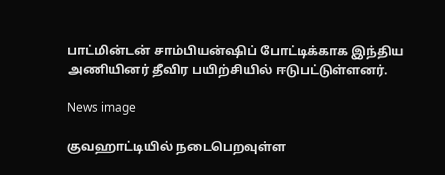பாட்மின்டன் சாம்பியன்ஷிப் போட்டிக்காக இந்திய அணியினர் தீவிர பயிற்சியில் ஈடுபட்டுள்ளனர்.

News image

குவஹாட்டியில் நடைபெறவுள்ள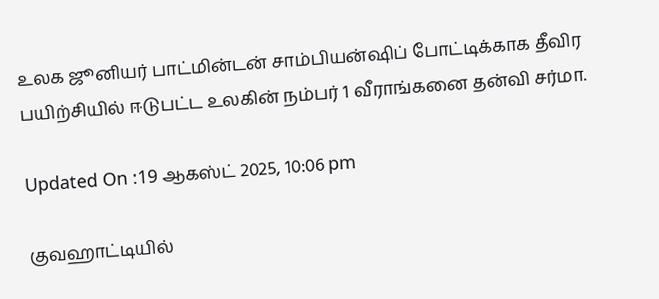உலக ஜூனியர் பாட்மின்டன் சாம்பியன்ஷிப் போட்டிக்காக தீவிர பயிற்சியில் ஈடுபட்ட உலகின் நம்பர் 1 வீராங்கனை தன்வி சர்மா.

Updated On :19 ஆகஸ்ட் 2025, 10:06 pm

குவஹாட்டியில்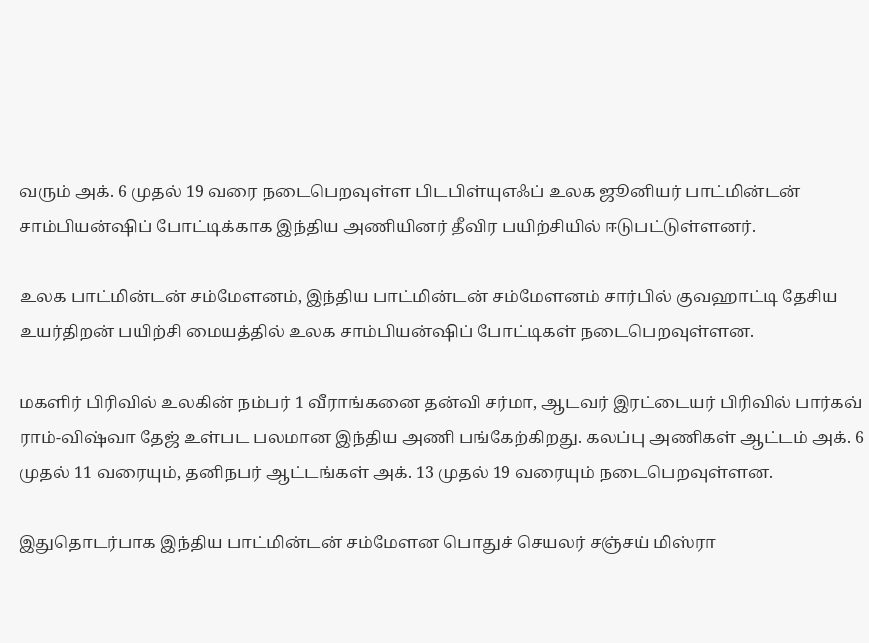வரும் அக். 6 முதல் 19 வரை நடைபெறவுள்ள பிடபிள்யுஎஃப் உலக ஜூனியர் பாட்மின்டன் சாம்பியன்ஷிப் போட்டிக்காக இந்திய அணியினர் தீவிர பயிற்சியில் ஈடுபட்டுள்ளனர்.

உலக பாட்மின்டன் சம்மேளனம், இந்திய பாட்மின்டன் சம்மேளனம் சார்பில் குவஹாட்டி தேசிய உயர்திறன் பயிற்சி மையத்தில் உலக சாம்பியன்ஷிப் போட்டிகள் நடைபெறவுள்ளன.

மகளிர் பிரிவில் உலகின் நம்பர் 1 வீராங்கனை தன்வி சர்மா, ஆடவர் இரட்டையர் பிரிவில் பார்கவ் ராம்-விஷ்வா தேஜ் உள்பட பலமான இந்திய அணி பங்கேற்கிறது. கலப்பு அணிகள் ஆட்டம் அக். 6 முதல் 11 வரையும், தனிநபர் ஆட்டங்கள் அக். 13 முதல் 19 வரையும் நடைபெறவுள்ளன.

இதுதொடர்பாக இந்திய பாட்மின்டன் சம்மேளன பொதுச் செயலர் சஞ்சய் மிஸ்ரா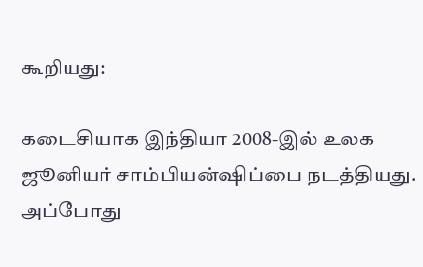கூறியது:

கடைசியாக இந்தியா 2008-இல் உலக ஜூனியர் சாம்பியன்ஷிப்பை நடத்தியது. அப்போது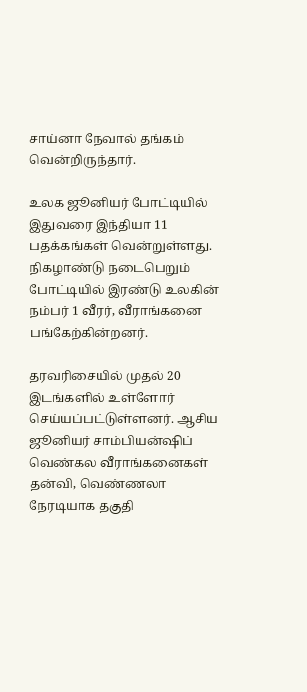சாய்னா நேவால் தங்கம் வென்றிருந்தார்.

உலக ஜூனியர் போட்டியில் இதுவரை இந்தியா 11 பதக்கங்கள் வென்றுள்ளது. நிகழாண்டு நடைபெறும் போட்டியில் இரண்டு உலகின் நம்பர் 1 வீரர், வீராங்கனை பங்கேற்கின்றனர்.

தரவரிசையில் முதல் 20 இடங்களில் உள்ளோர் செய்யப்பட்டுள்ளனர். ஆசிய ஜூனியர் சாம்பியன்ஷிப் வெண்கல வீராங்கனைகள் தன்வி, வெண்ணலா நேரடியாக தகுதி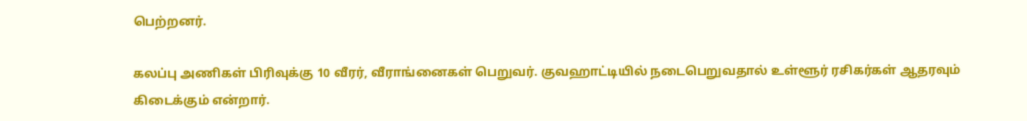பெற்றனர்.

கலப்பு அணிகள் பிரிவுக்கு 10 வீரர், வீராங்னைகள் பெறுவர். குவஹாட்டியில் நடைபெறுவதால் உள்ளூர் ரசிகர்கள் ஆதரவும் கிடைக்கும் என்றார்.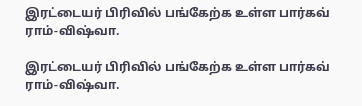இரட்டையர் பிரிவில் பங்கேற்க உள்ள பார்கவ் ராம்-விஷ்வா.

இரட்டையர் பிரிவில் பங்கேற்க உள்ள பார்கவ் ராம்-விஷ்வா.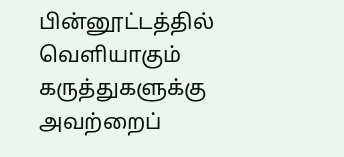பின்னூட்டத்தில் வெளியாகும் கருத்துகளுக்கு அவற்றைப்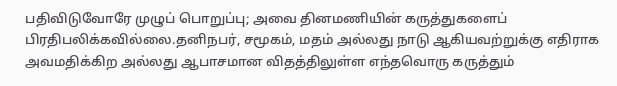பதிவிடுவோரே முழுப் பொறுப்பு; அவை தினமணியின் கருத்துகளைப் பிரதிபலிக்கவில்லை.தனிநபர், சமூகம், மதம் அல்லது நாடு ஆகியவற்றுக்கு எதிராக அவமதிக்கிற அல்லது ஆபாசமான விதத்திலுள்ள எந்தவொரு கருத்தும்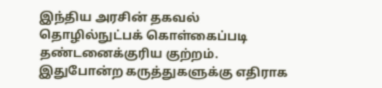இந்திய அரசின் தகவல் தொழில்நுட்பக் கொள்கைப்படி தண்டனைக்குரிய குற்றம். இதுபோன்ற கருத்துகளுக்கு எதிராக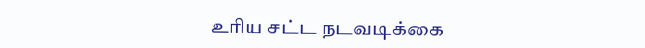உரிய சட்ட நடவடிக்கை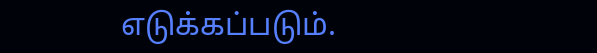எடுக்கப்படும்.